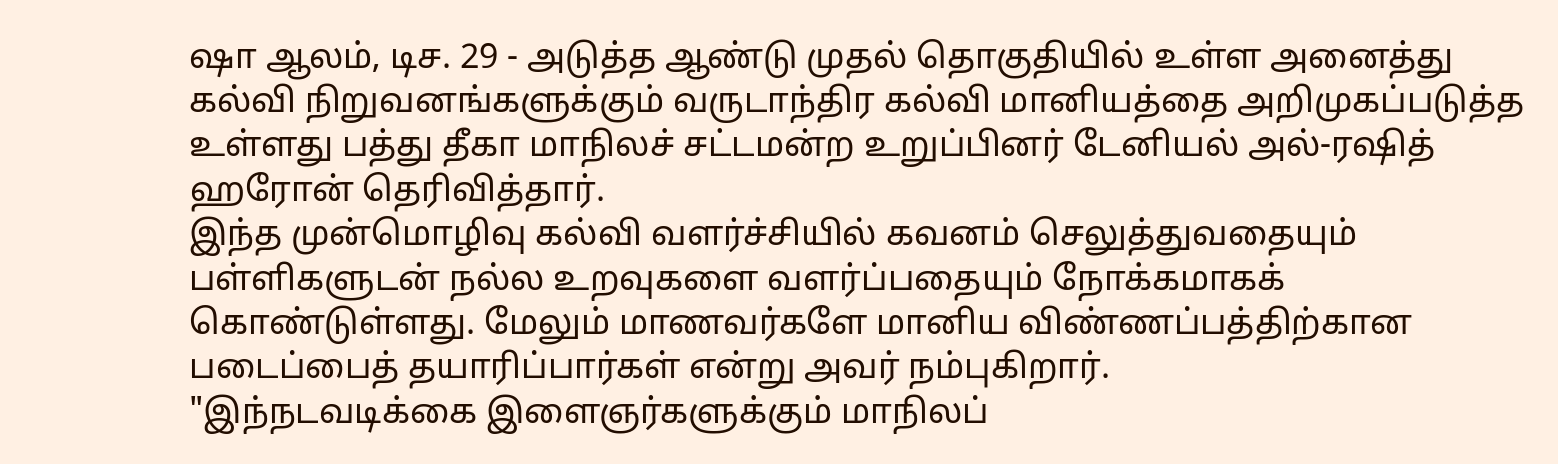ஷா ஆலம், டிச. 29 - அடுத்த ஆண்டு முதல் தொகுதியில் உள்ள அனைத்து கல்வி நிறுவனங்களுக்கும் வருடாந்திர கல்வி மானியத்தை அறிமுகப்படுத்த உள்ளது பத்து தீகா மாநிலச் சட்டமன்ற உறுப்பினர் டேனியல் அல்-ரஷித் ஹரோன் தெரிவித்தார்.
இந்த முன்மொழிவு கல்வி வளர்ச்சியில் கவனம் செலுத்துவதையும் பள்ளிகளுடன் நல்ல உறவுகளை வளர்ப்பதையும் நோக்கமாகக் கொண்டுள்ளது. மேலும் மாணவர்களே மானிய விண்ணப்பத்திற்கான படைப்பைத் தயாரிப்பார்கள் என்று அவர் நம்புகிறார்.
"இந்நடவடிக்கை இளைஞர்களுக்கும் மாநிலப்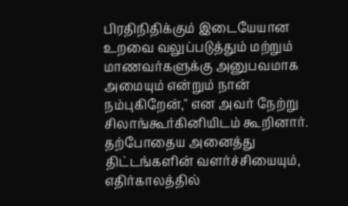பிரதிநிதிக்கும் இடையேயான உறவை வலுப்படுத்தும் மற்றும் மாணவர்களுக்கு அனுபவமாக அமையும் என்றும் நான் நம்புகிறேன்," என அவர் நேற்று சிலாங்கூர்கினியிடம் கூறினார்.
தற்போதைய அனைத்து திட்டங்களின் வளர்ச்சியையும், எதிர்காலத்தில்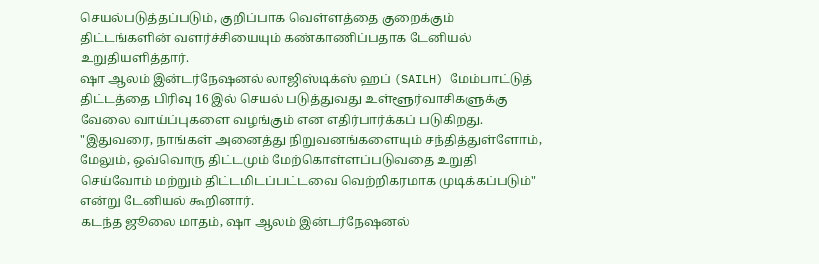செயல்படுத்தப்படும், குறிப்பாக வெள்ளத்தை குறைக்கும் திட்டங்களின் வளர்ச்சியையும் கண்காணிப்பதாக டேனியல் உறுதியளித்தார்.
ஷா ஆலம் இன்டர்நேஷனல் லாஜிஸ்டிக்ஸ் ஹப் (SAILH) மேம்பாட்டுத் திட்டத்தை பிரிவு 16 இல் செயல் படுத்துவது உள்ளூர்வாசிகளுக்கு வேலை வாய்ப்புகளை வழங்கும் என எதிர்பார்க்கப் படுகிறது.
"இதுவரை, நாங்கள் அனைத்து நிறுவனங்களையும் சந்தித்துள்ளோம், மேலும், ஒவ்வொரு திட்டமும் மேற்கொள்ளப்படுவதை உறுதி செய்வோம் மற்றும் திட்டமிடப்பட்டவை வெற்றிகரமாக முடிக்கப்படும்" என்று டேனியல் கூறினார்.
கடந்த ஜூலை மாதம், ஷா ஆலம் இன்டர்நேஷனல்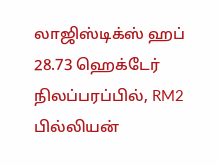லாஜிஸ்டிக்ஸ் ஹப் 28.73 ஹெக்டேர் நிலப்பரப்பில், RM2 பில்லியன்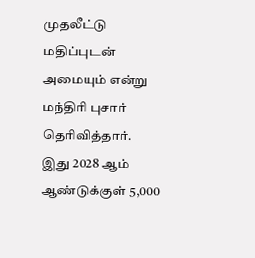முதலீட்டு மதிப்புடன் அமையும் என்று மந்திரி புசார் தெரிவித்தார்.
இது 2028 ஆம் ஆண்டுக்குள் 5,000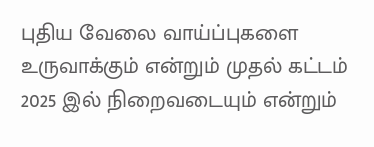புதிய வேலை வாய்ப்புகளை உருவாக்கும் என்றும் முதல் கட்டம் 2025 இல் நிறைவடையும் என்றும்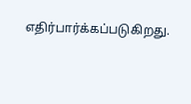எதிர்பார்க்கப்படுகிறது.